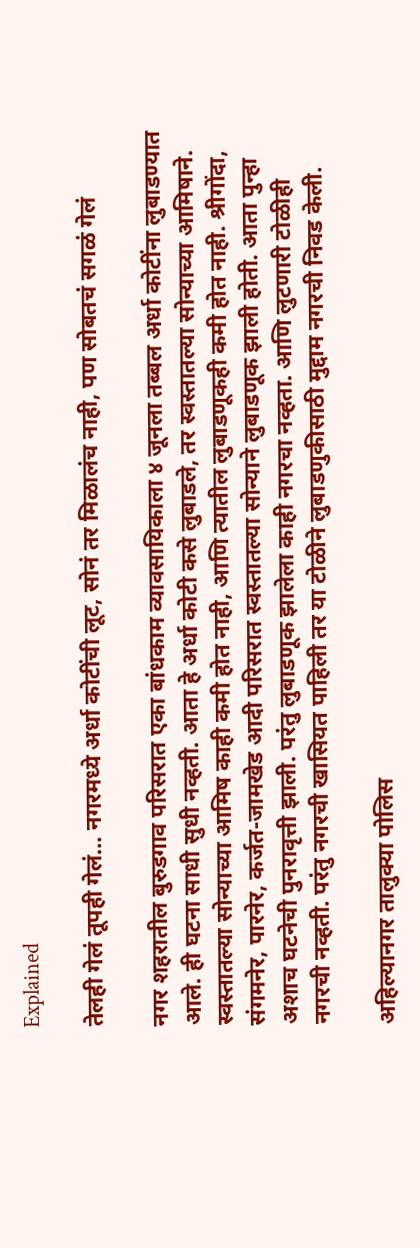Explained

तेलही गेलं तूपही गेलं… नगरमध्ये अर्धा कोटींची लूट, सोनं तर मिळालंच नाही, पण सोबतचं सगळं गेलं

नगर शहरातील बुरुडगाव परिसरात एका बांधकाम व्यावसायिकाला ४ जूनला तब्बल अर्धा कोटींना लुबाडण्यात आले. ही घटना साधी सुधी नव्हती. आता हे अर्धा कोटी कसे लुबाडले, तर स्वस्तातल्या सोन्याच्या आमिषाने. स्वस्तातल्या सोन्याच्या आमिष काही कमी होत नाही, आणि त्यातील लुबाडणूकही कमी होत नाही. श्रीगोंदा, संगमनेर, पारनेर, कर्जत-जामखेड आदी परिसरात स्वस्तातल्या सोन्याने लुबाडणूक झाली होती. आता पुन्हा अशाच घटनेची पुनरावृत्ती झाली. परंतु लुबाडणूक झालेला काही नगरचा नव्हता. आणि लुटणारी टोळीही नगरची नव्हती. परंतु नगरची खासियत पाहिली तर या टोळीने लुबाडणुकीसाठी मुद्दाम नगरची निवड केली.

अहिल्यानगर तालुक्या पोलिस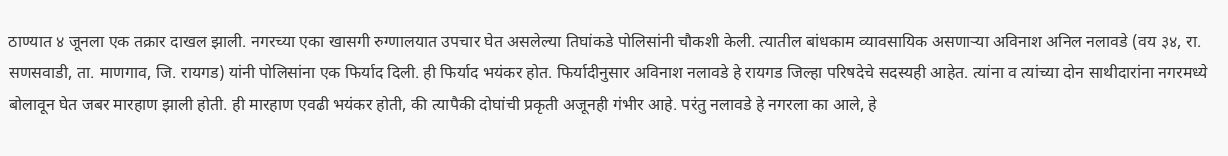ठाण्यात ४ जूनला एक तक्रार दाखल झाली. नगरच्या एका खासगी रुग्णालयात उपचार घेत असलेल्या तिघांकडे पोलिसांनी चौकशी केली. त्यातील बांधकाम व्यावसायिक असणाऱ्या अविनाश अनिल नलावडे (वय ३४, रा. सणसवाडी, ता. माणगाव, जि. रायगड) यांनी पोलिसांना एक फिर्याद दिली. ही फिर्याद भयंकर होत. फिर्यादीनुसार अविनाश नलावडे हे रायगड जिल्हा परिषदेचे सदस्यही आहेत. त्यांना व त्यांच्या दोन साथीदारांना नगरमध्ये बोलावून घेत जबर मारहाण झाली होती. ही मारहाण एवढी भयंकर होती, की त्यापैकी दोघांची प्रकृती अजूनही गंभीर आहे. परंतु नलावडे हे नगरला का आले, हे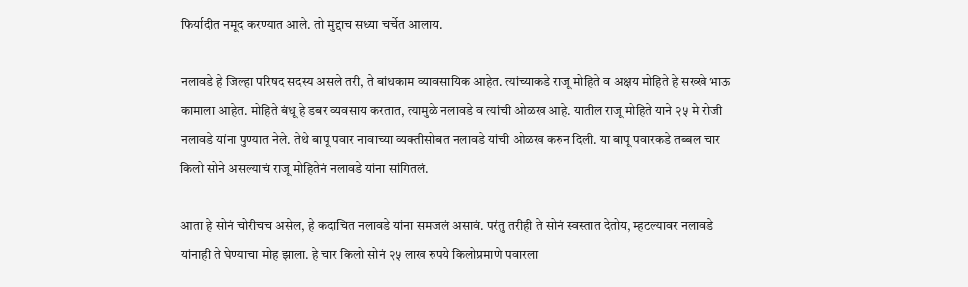फिर्यादीत नमूद करण्यात आले. तो मुद्दाच सध्या चर्चेत आलाय.

नलावडे हे जिल्हा परिषद सदस्य असले तरी, ते बांधकाम व्यावसायिक आहेत. त्यांच्याकडे राजू मोहिते व अक्षय मोहिते हे सख्खे भाऊ कामाला आहेत. मोहिते बंधू हे डबर व्यवसाय करतात, त्यामुळे नलावडे व त्यांची ओळख आहे. यातील राजू मोहिते याने २५ मे रोजी नलावडे यांना पुण्यात नेले. तेथे बापू पवार नावाच्या व्यक्तीसोबत नलावडे यांची ओळख करुन दिली. या बापू पवारकडे तब्बल चार किलो सोने असल्याचं राजू मोहितेनं नलावडे यांना सांगितलं.

आता हे सोनं चोरीचच असेल, हे कदाचित नलावडे यांना समजलं असावं. परंतु तरीही ते सोनं स्वस्तात देतोय, म्हटल्यावर नलावडे यांनाही ते घेण्याचा मोह झाला. हे चार किलो सोनं २५ लाख रुपये किलोप्रमाणे पवारला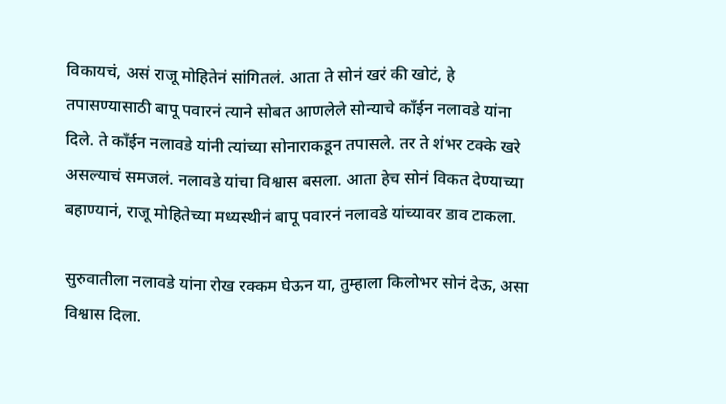विकायचं, असं राजू मोहितेनं सांगितलं. आता ते सोनं खरं की खोटं, हे तपासण्यासाठी बापू पवारनं त्याने सोबत आणलेले सोन्याचे काँईन नलावडे यांना दिले. ते काँईन नलावडे यांनी त्यांच्या सोनाराकडून तपासले. तर ते शंभर टक्के खरे असल्याचं समजलं. नलावडे यांचा विश्वास बसला. आता हेच सोनं विकत देण्याच्या बहाण्यानं, राजू मोहितेच्या मध्यस्थीनं बापू पवारनं नलावडे यांच्यावर डाव टाकला.

सुरुवातीला नलावडे यांना रोख रक्कम घेऊन या, तुम्हाला किलोभर सोनं देऊ, असा विश्वास दिला.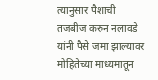त्यानुसार पैशाची तजबीज करुन नलावडे यांनी पैसे जमा झाल्यावर मोहितेच्या माध्यमातून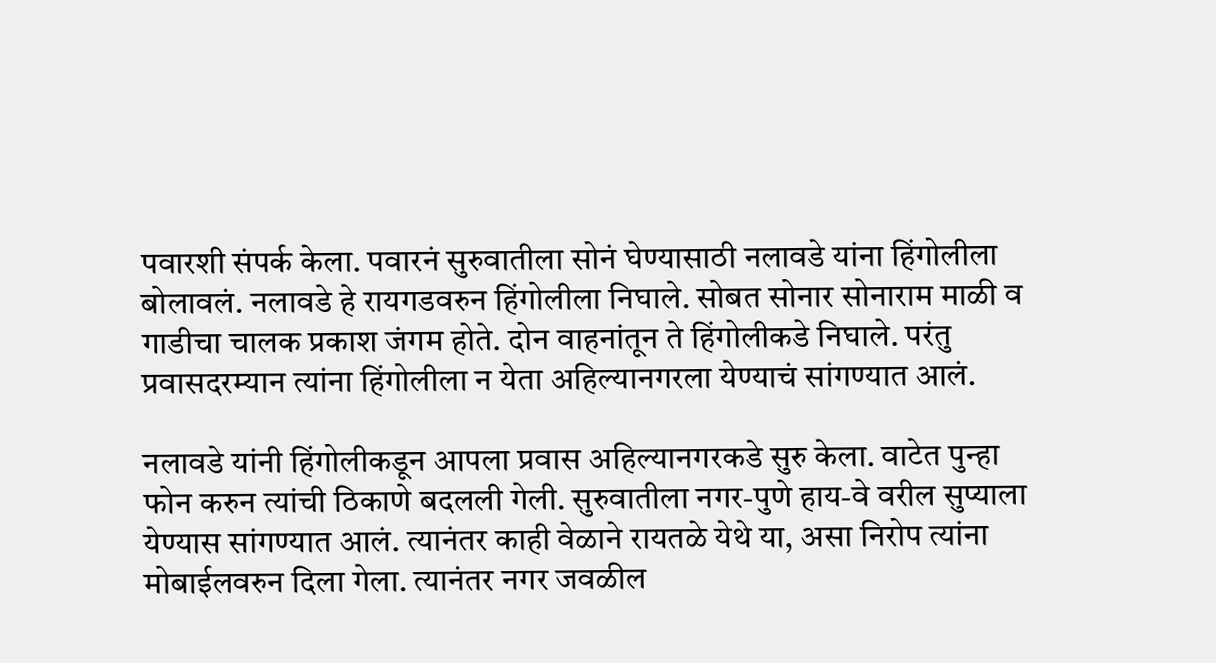पवारशी संपर्क केला. पवारनं सुरुवातीला सोनं घेण्यासाठी नलावडे यांना हिंगोलीला बोलावलं. नलावडे हे रायगडवरुन हिंगोलीला निघाले. सोबत सोनार सोनाराम माळी व गाडीचा चालक प्रकाश जंगम होते. दोन वाहनांतून ते हिंगोलीकडे निघाले. परंतु प्रवासदरम्यान त्यांना हिंगोलीला न येता अहिल्यानगरला येण्याचं सांगण्यात आलं.

नलावडे यांनी हिंगोलीकडून आपला प्रवास अहिल्यानगरकडे सुरु केला. वाटेत पुन्हा फोन करुन त्यांची ठिकाणे बदलली गेली. सुरुवातीला नगर-पुणे हाय-वे वरील सुप्याला येण्यास सांगण्यात आलं. त्यानंतर काही वेळाने रायतळे येथे या, असा निरोप त्यांना मोबाईलवरुन दिला गेला. त्यानंतर नगर जवळील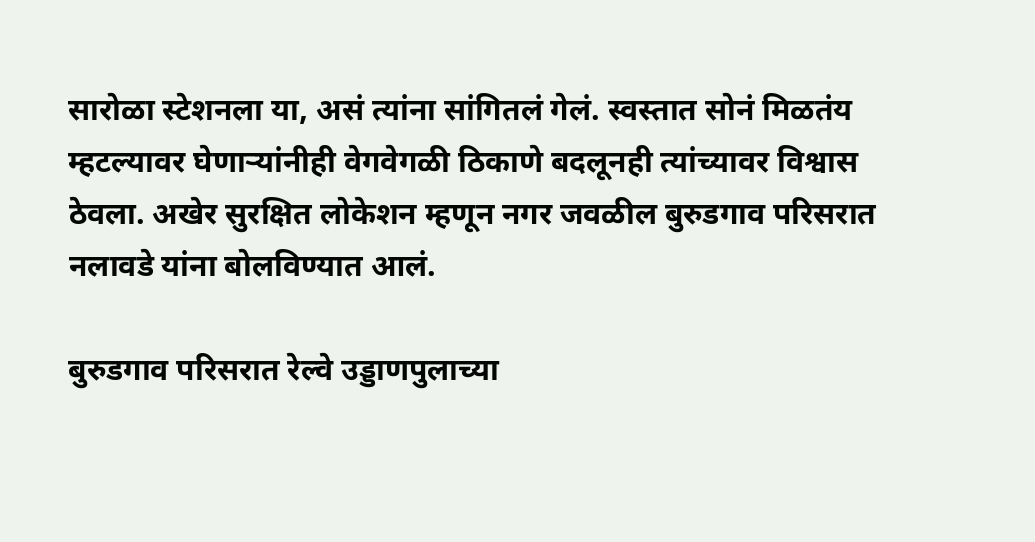सारोळा स्टेशनला या, असं त्यांना सांगितलं गेलं. स्वस्तात सोनं मिळतंय म्हटल्यावर घेणाऱ्यांनीही वेगवेगळी ठिकाणे बदलूनही त्यांच्यावर विश्वास ठेवला. अखेर सुरक्षित लोकेशन म्हणून नगर जवळील बुरुडगाव परिसरात नलावडे यांना बोलविण्यात आलं.

बुरुडगाव परिसरात रेल्वे उड्डाणपुलाच्या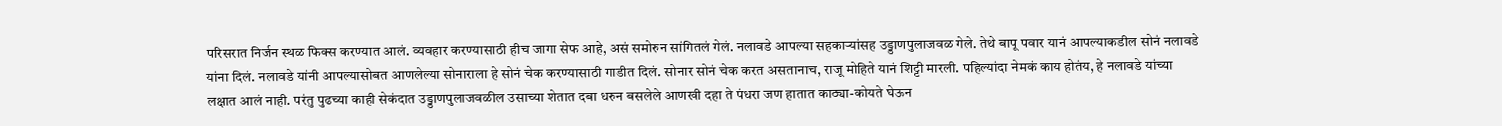परिसरात निर्जन स्थळ फिक्स करण्यात आलं. व्यवहार करण्यासाठी हीच जागा सेफ आहे, असं समोरुन सांगितलं गेलं. नलावडे आपल्या सहकाऱ्यांसह उड्डाणपुलाजवळ गेले. तेथे बापू पवार यानं आपल्याकडील सोनं नलावडे यांना दिलं. नलावडे यांनी आपल्यासोबत आणलेल्या सोनाराला हे सोनं चेक करण्यासाठी गाडीत दिलं. सोनार सोनं चेक करत असतानाच, राजू मोहिते यानं शिट्टी मारली. पहिल्यांदा नेमकं काय होतंय, हे नलावडे यांच्या लक्षात आलं नाही. परंतु पुढच्या काही सेकंदात उड्डाणपुलाजवळील उसाच्या शेतात दबा धरुन बसलेले आणखी दहा ते पंधरा जण हातात काठ्या-कोयते घेऊन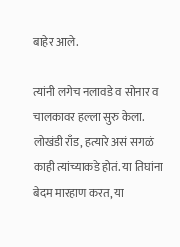बाहेर आले.

त्यांनी लगेच नलावडे व सोनार व चालकावर हल्ला सुरु केला. लोखंडी राँड, हत्यारे असं सगळं काही त्यांच्याकडे होतं. या तिघांना बेदम मारहाण करत, या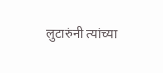लुटारुंनी त्यांच्या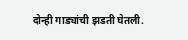दोन्ही गाड्यांची झडती घेतली.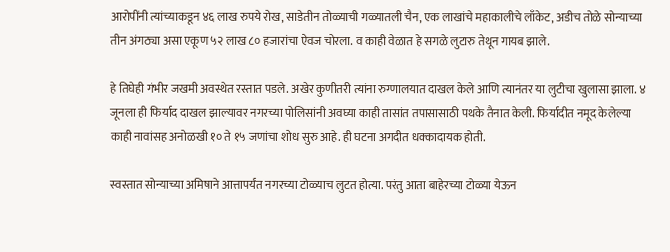आरोपींनी त्यांच्याकडून ४६ लाख रुपये रोख, साडेतीन तोळ्याची गळ्यातली चैन, एक लाखांचे महाकालीचे लाँकेट, अडीच तोळे सोन्याच्या तीन अंगठ्या असा एकूण ५२ लाख ८० हजारांचा ऐवज चोरला. व काही वेळात हे सगळे लुटारु तेथून गायब झाले.

हे तिघेही गंभीर जखमी अवस्थेत रस्तात पडले. अखेर कुणीतरी त्यांना रुग्णालयात दाखल केले आणि त्यानंतर या लुटीचा खुलासा झाला. ४ जूनला ही फिर्याद दाखल झाल्यावर नगरच्या पोलिसांनी अवघ्या काही तासांत तपासासाठी पथके तैनात केली. फिर्यादीत नमूद केलेल्या काही नावांसह अनोळखी १० ते १५ जणांचा शोध सुरु आहे. ही घटना अगदीत धक्कादायक होती.

स्वस्तात सोन्याच्या अमिषाने आत्तापर्यंत नगरच्या टोळ्याच लुटत होत्या. परंतु आता बाहेरच्या टोळ्या येऊन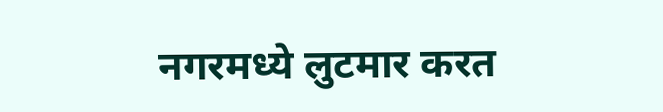नगरमध्ये लुटमार करत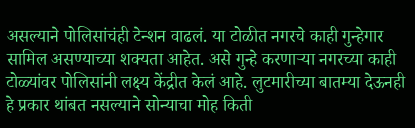असल्याने पोलिसांचंही टेन्शन वाढलं. या टोळीत नगरचे काही गुन्हेगार सामिल असण्याच्या शक्यता आहेत. असे गुन्हे करणाऱ्या नगरच्या काही टोळ्यांवर पोलिसांनी लक्ष्य केंद्रीत केलं आहे. लुटमारीच्या बातम्या देऊनही हे प्रकार थांबत नसल्याने सोन्याचा मोह किती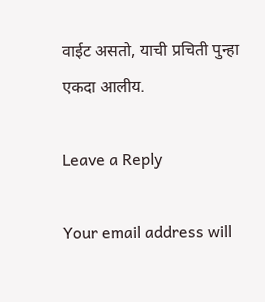वाईट असतो, याची प्रचिती पुन्हा एकदा आलीय.

Leave a Reply

Your email address will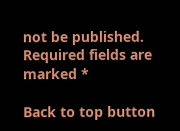not be published. Required fields are marked *

Back to top button